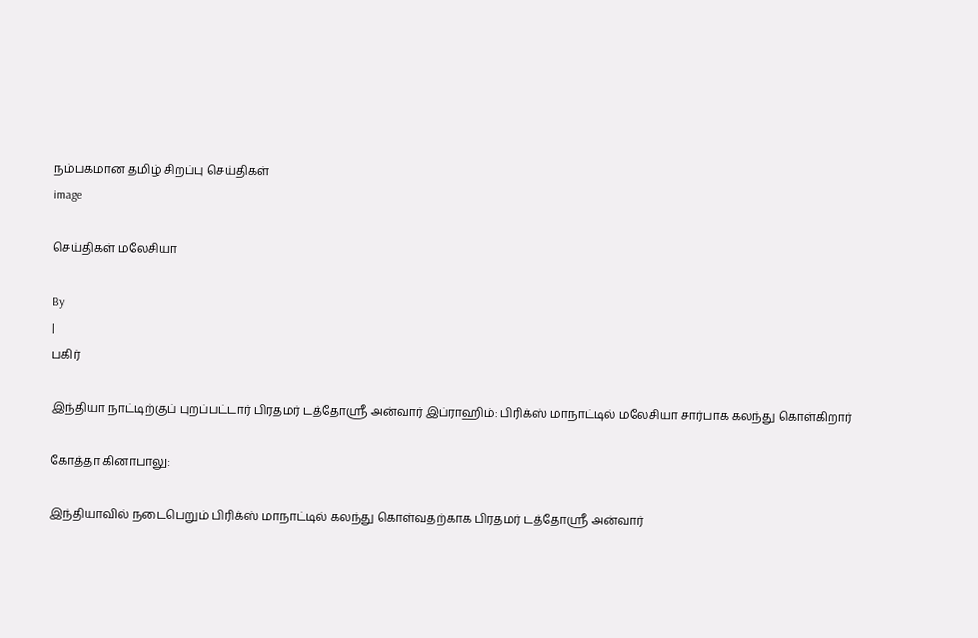நம்பகமான தமிழ் சிறப்பு செய்திகள்
image

செய்திகள் மலேசியா

By
|
பகிர்

இந்தியா நாட்டிற்குப் புறப்பட்டார் பிரதமர் டத்தோஶ்ரீ அன்வார் இப்ராஹிம்: பிரிக்ஸ் மாநாட்டில் மலேசியா சார்பாக கலந்து கொள்கிறார்

கோத்தா கினாபாலு:

இந்தியாவில் நடைபெறும் பிரிக்ஸ் மாநாட்டில் கலந்து கொள்வதற்காக பிரதமர் டத்தோஶ்ரீ அன்வார்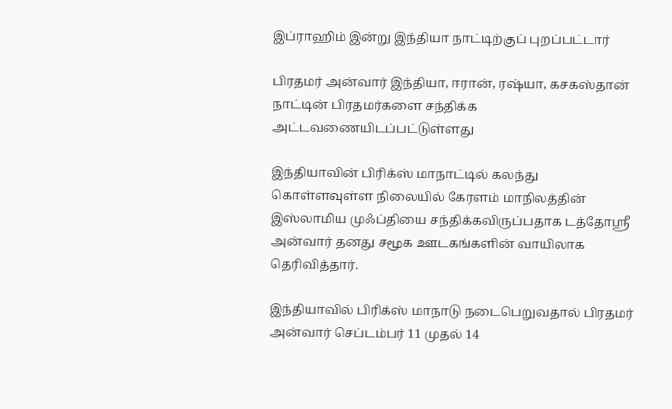இப்ராஹிம் இன்று இந்தியா நாட்டிற்குப் புறப்பட்டார்

பிரதமர் அன்வார் இந்தியா, ஈரான், ரஷ்யா, கசகஸ்தான் நாட்டின் பிரதமர்களை சந்திக்க அட்டவணையிடப்பட்டுள்ளது

இந்தியாவின் பிரிக்ஸ் மாநாட்டில் கலந்து கொள்ளவுள்ள நிலையில் கேரளம் மாநிலத்தின் இஸ்லாமிய முஃப்தியை சந்திக்கவிருப்பதாக டத்தோஶ்ரீ அன்வார் தனது சமூக ஊடகங்களின் வாயிலாக தெரிவித்தார்.

இந்தியாவில் பிரிக்ஸ் மாநாடு நடைபெறுவதால் பிரதமர் அன்வார் செப்டம்பர் 11 முதல் 14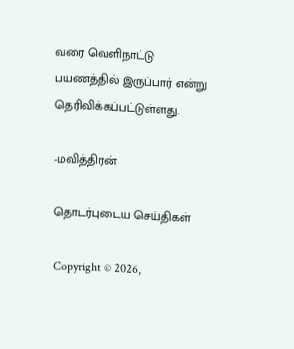வரை வெளிநாட்டு பயணத்தில் இருப்பார் என்று தெரிவிக்கப்பட்டுள்ளது.

-மவித்திரன்

தொடர்புடைய செய்திகள்

Copyright © 2026,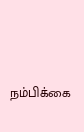நம்பிக்கை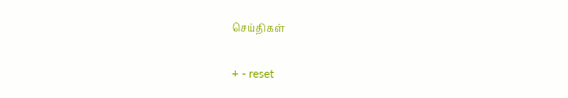செய்திகள்

+ - reset